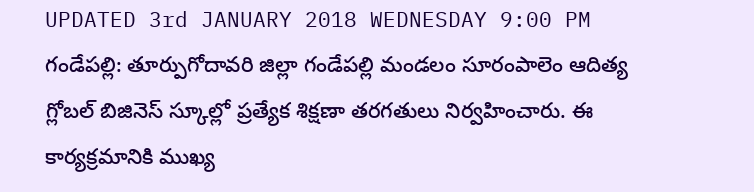UPDATED 3rd JANUARY 2018 WEDNESDAY 9:00 PM
గండేపల్లి: తూర్పుగోదావరి జిల్లా గండేపల్లి మండలం సూరంపాలెం ఆదిత్య గ్లోబల్ బిజినెస్ స్కూల్లో ప్రత్యేక శిక్షణా తరగతులు నిర్వహించారు. ఈ కార్యక్రమానికి ముఖ్య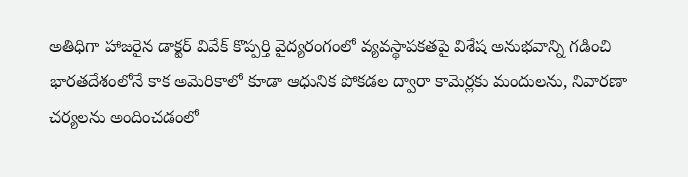అతిధిగా హాజరైన డాక్టర్ వివేక్ కొప్పర్తి వైద్యరంగంలో వ్యవస్థాపకతపై విశేష అనుభవాన్ని గడించి భారతదేశంలోనే కాక అమెరికాలో కూడా ఆధునిక పోకడల ద్వారా కామెర్లకు మందులను, నివారణా చర్యలను అందించడంలో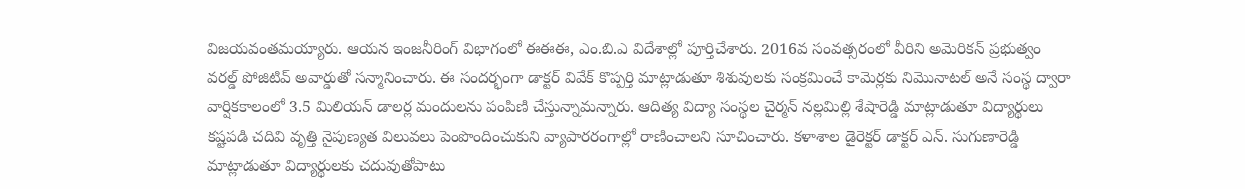విజయవంతమయ్యారు. ఆయన ఇంజనీరింగ్ విభాగంలో ఈఈఈ, ఎం.బి.ఎ విదేశాల్లో పూర్తిచేశారు. 2016వ సంవత్సరంలో వీరిని అమెరికన్ ప్రభుత్వం వరల్డ్ పోజిటివ్ అవార్డుతో సన్మానించారు. ఈ సందర్భంగా డాక్టర్ వివేక్ కొప్పర్తి మాట్లాడుతూ శిశువులకు సంక్రమించే కామెర్లకు నిమొనాటల్ అనే సంస్థ ద్వారా వార్షికకాలంలో 3.5 మిలియన్ డాలర్ల మందులను పంపిణి చేస్తున్నామన్నారు. ఆదిత్య విద్యా సంస్థల చైర్మన్ నల్లమిల్లి శేషారెడ్డి మాట్లాడుతూ విద్యార్థులు కష్టపడి చదివి వృత్తి నైపుణ్యత విలువలు పెంపొందించుకుని వ్యాపారరంగాల్లో రాణించాలని సూచించారు. కళాశాల డైరెక్టర్ డాక్టర్ ఎన్. సుగుణారెడ్డి మాట్లాడుతూ విద్యార్థులకు చదువుతోపాటు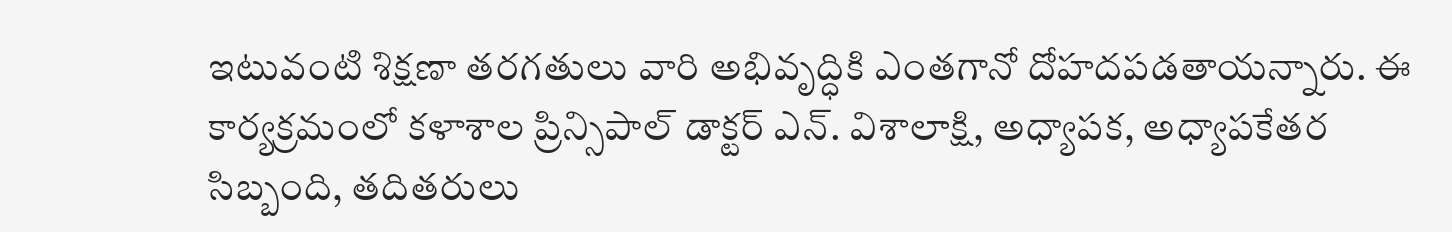ఇటువంటి శిక్షణా తరగతులు వారి అభివృద్ధికి ఎంతగానో దోహదపడతాయన్నారు. ఈ కార్యక్రమంలో కళాశాల ప్రిన్సిపాల్ డాక్టర్ ఎన్. విశాలాక్షి, అధ్యాపక, అధ్యాపకేతర సిబ్బంది, తదితరులు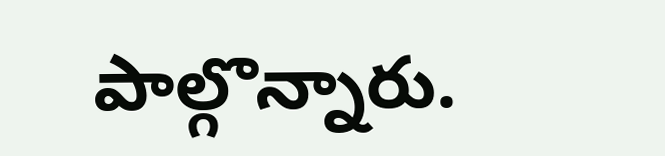పాల్గొన్నారు.